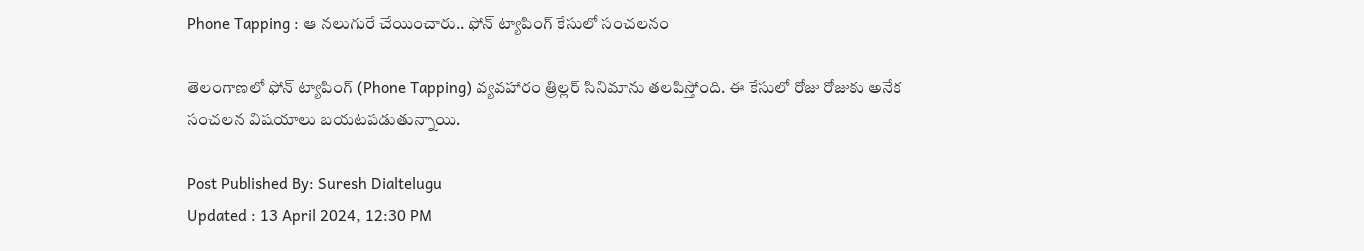Phone Tapping : ఆ నలుగురే చేయించారు.. ఫోన్‌ ట్యాపింగ్‌ కేసులో సంచలనం

తెలంగాణలో ఫోన్‌ ట్యాపింగ్‌ (Phone Tapping) వ్యవహారం త్రిల్లర్‌ సినిమాను తలపిస్తోంది. ఈ కేసులో రోజు రోజుకు అనేక సంచలన విషయాలు బయటపడుతున్నాయి.

Post Published By: Suresh Dialtelugu
Updated : 13 April 2024, 12:30 PM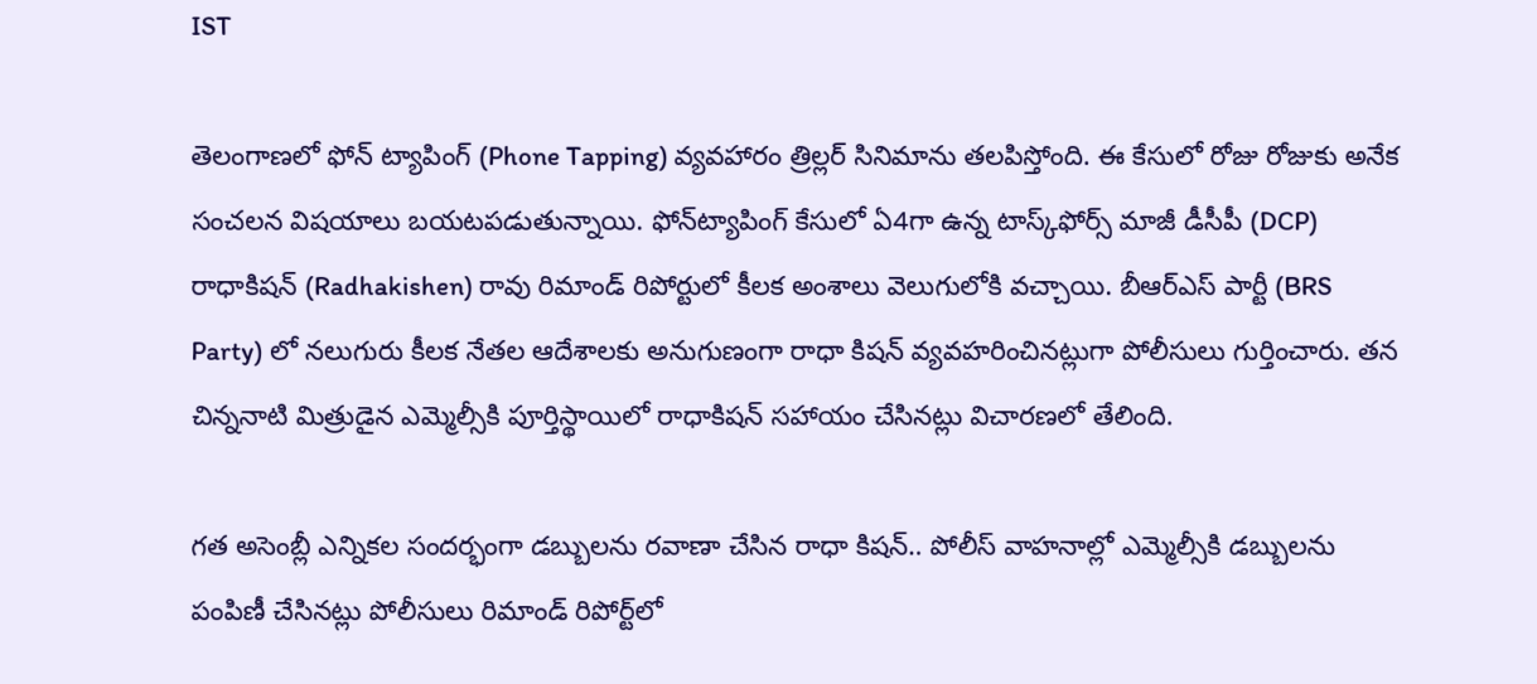IST

తెలంగాణలో ఫోన్‌ ట్యాపింగ్‌ (Phone Tapping) వ్యవహారం త్రిల్లర్‌ సినిమాను తలపిస్తోంది. ఈ కేసులో రోజు రోజుకు అనేక సంచలన విషయాలు బయటపడుతున్నాయి. ఫోన్‌ట్యాపింగ్ కేసులో ఏ4గా ఉన్న టాస్క్‌ఫోర్స్ మాజీ డీసీపీ (DCP) రాధాకిషన్ (Radhakishen) రావు రిమాండ్ రిపోర్టులో కీలక అంశాలు వెలుగులోకి వచ్చాయి. బీఆర్ఎస్‌ పార్టీ (BRS Party) లో నలుగురు కీలక నేతల ఆదేశాలకు అనుగుణంగా రాధా కిషన్ వ్యవహరించినట్లుగా పోలీసులు గుర్తించారు. తన చిన్ననాటి మిత్రుడైన ఎమ్మెల్సీకి పూర్తిస్థాయిలో రాధాకిషన్ సహాయం చేసినట్లు విచారణలో తేలింది.

గత అసెంబ్లీ ఎన్నికల సందర్భంగా డబ్బులను రవాణా చేసిన రాధా కిషన్.. పోలీస్ వాహనాల్లో ఎమ్మెల్సీకి డబ్బులను పంపిణీ చేసినట్లు పోలీసులు రిమాండ్‌ రిపోర్ట్‌లో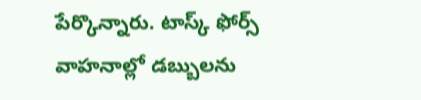పేర్కొన్నారు. టాస్క్ ఫోర్స్ వాహనాల్లో డబ్బులను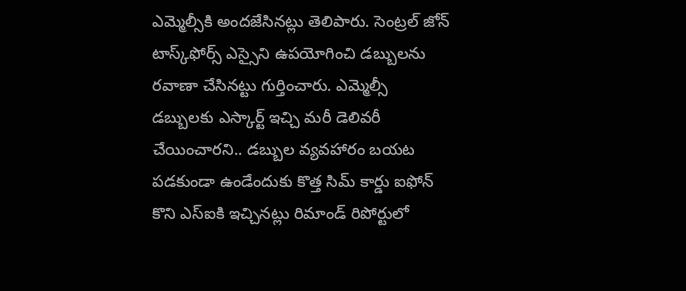ఎమ్మెల్సీకి అందజేసినట్లు తెలిపారు. సెంట్రల్ జోన్‌ టాస్క్‌ఫోర్స్ ఎస్సైని ఉపయోగించి డబ్బులను రవాణా చేసినట్టు గుర్తించారు. ఎమ్మెల్సీ డబ్బులకు ఎస్కార్ట్ ఇచ్చి మరీ డెలివరీ చేయించారని.. డబ్బుల వ్యవహారం బయట పడకుండా ఉండేందుకు కొత్త సిమ్ కార్డు ఐఫోన్ కొని ఎస్ఐకి ఇచ్చినట్లు రిమాండ్ రిపోర్టులో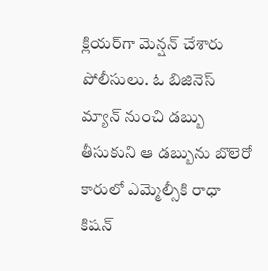క్లియర్‌గా మెన్షన్‌ చేశారు పోలీసులు. ఓ బిజినెస్‌ మ్యాన్‌ నుంచి డబ్బు తీసుకుని ఆ డబ్బును బొలెరో కారులో ఎమ్మెల్సీకి రాధా కిషన్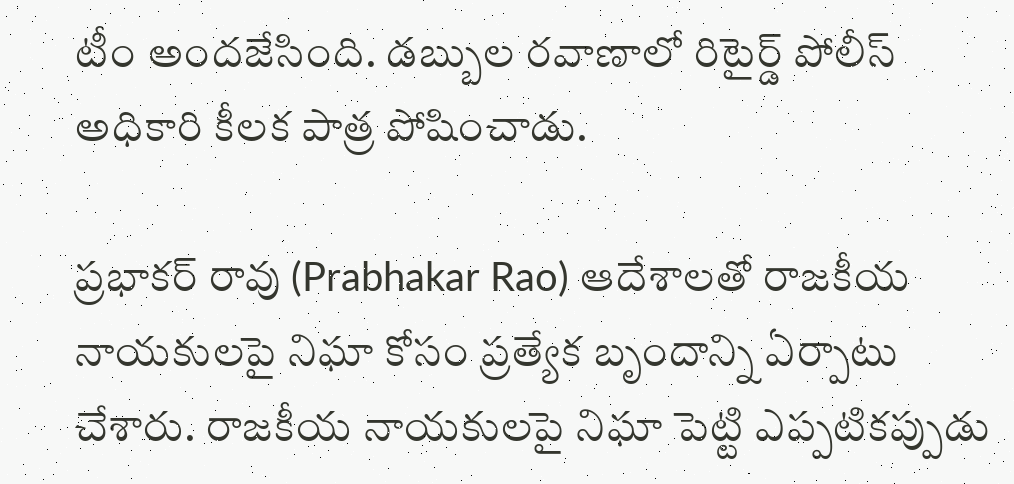టీం అందజేసింది. డబ్బుల రవాణాలో రిటైర్డ్ పోలీస్ అధికారి కీలక పాత్ర పోషించాడు.

ప్రభాకర్ రావు (Prabhakar Rao) ఆదేశాలతో రాజకీయ నాయకులపై నిఘా కోసం ప్రత్యేక బృందాన్ని ఏర్పాటు చేశారు. రాజకీయ నాయకులపై నిఘా పెట్టి ఎప్పటికప్పుడు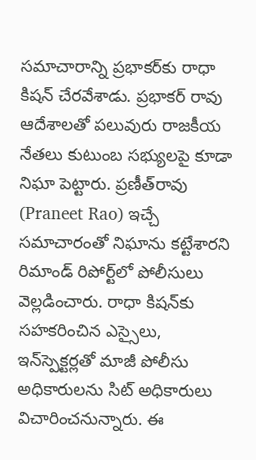సమాచారాన్ని ప్రభాకర్‌కు రాధా కిషన్ చేరవేశాడు. ప్రభాకర్ రావు ఆదేశాలతో పలువురు రాజకీయ నేతలు కుటుంబ సభ్యులపై కూడా నిఘా పెట్టారు. ప్రణీత్‌రావు (Praneet Rao) ఇచ్చే సమాచారంతో నిఘాను కట్టేశారని రిమాండ్ రిపోర్ట్‌లో పోలీసులు వెల్లడించారు. రాధా కిషన్‌కు సహకరించిన ఎస్సైలు, ఇన్‌స్పెక్టర్లతో మాజీ పోలీసు అధికారులను సిట్ అధికారులు విచారించనున్నారు. ఈ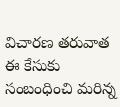విచారణ తరువాత ఈ కేసుకు సంబంధించి మరిన్న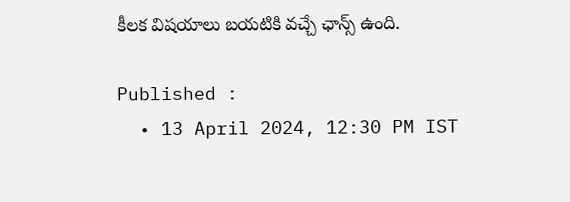కీలక విషయాలు బయటికి వచ్చే ఛాన్స్‌ ఉంది.

Published :
  • 13 April 2024, 12:30 PM IST